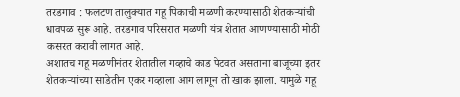तरडगाव : फलटण तालुक्यात गहू पिकाची मळणी करण्यासाठी शेतकऱ्यांची धावपळ सुरू आहे. तरडगाव परिसरात मळणी यंत्र शेतात आणण्यासाठी मोठी कसरत करावी लागत आहे.
अशातच गहू मळणीनंतर शेतातील गव्हाचे काड पेटवत असताना बाजूच्या इतर शेतकऱ्यांच्या साडेतीन एकर गव्हाला आग लागून तो खाक झाला. यामुळे गहू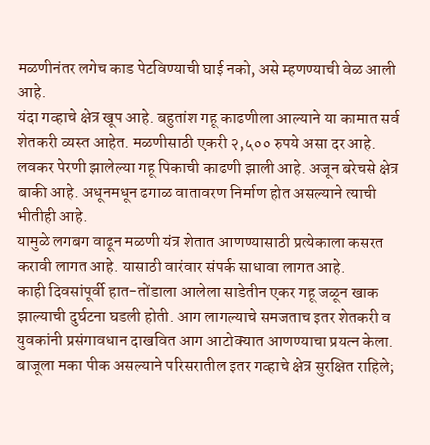मळणीनंतर लगेच काड पेटविण्याची घाई नको, असे म्हणण्याची वेळ आली आहे.
यंदा गव्हाचे क्षेत्र खूप आहे. बहुतांश गहू काढणीला आल्याने या कामात सर्व शेतकरी व्यस्त आहेत. मळणीसाठी एकरी २,५०० रुपये असा दर आहे.
लवकर पेरणी झालेल्या गहू पिकाची काढणी झाली आहे. अजून बरेचसे क्षेत्र बाकी आहे. अधूनमधून ढगाळ वातावरण निर्माण होत असल्याने त्याची भीतीही आहे.
यामुळे लगबग वाढून मळणी यंत्र शेतात आणण्यासाठी प्रत्येकाला कसरत करावी लागत आहे. यासाठी वारंवार संपर्क साधावा लागत आहे.
काही दिवसांपूर्वी हात-तोंडाला आलेला साडेतीन एकर गहू जळून खाक झाल्याची दुर्घटना घडली होती. आग लागल्याचे समजताच इतर शेतकरी व युवकांनी प्रसंगावधान दाखवित आग आटोक्यात आणण्याचा प्रयत्न केला.
बाजूला मका पीक असल्याने परिसरातील इतर गव्हाचे क्षेत्र सुरक्षित राहिले;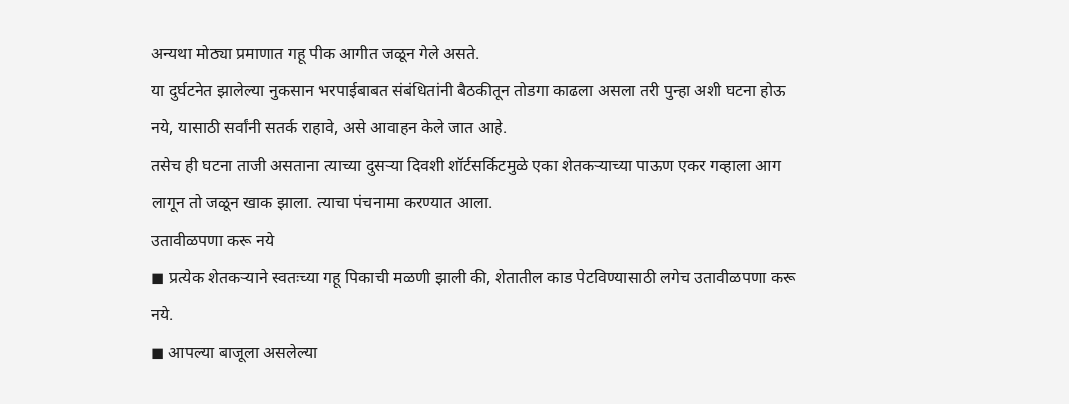अन्यथा मोठ्या प्रमाणात गहू पीक आगीत जळून गेले असते.
या दुर्घटनेत झालेल्या नुकसान भरपाईबाबत संबंधितांनी बैठकीतून तोडगा काढला असला तरी पुन्हा अशी घटना होऊ नये, यासाठी सर्वांनी सतर्क राहावे, असे आवाहन केले जात आहे.
तसेच ही घटना ताजी असताना त्याच्या दुसऱ्या दिवशी शॉर्टसर्किटमुळे एका शेतकऱ्याच्या पाऊण एकर गव्हाला आग लागून तो जळून खाक झाला. त्याचा पंचनामा करण्यात आला.
उतावीळपणा करू नये
◼ प्रत्येक शेतकऱ्याने स्वतःच्या गहू पिकाची मळणी झाली की, शेतातील काड पेटविण्यासाठी लगेच उतावीळपणा करू नये.
◼ आपल्या बाजूला असलेल्या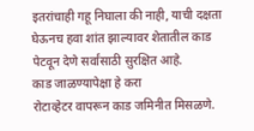इतरांचाही गहू निघाला की नाही, याची दक्षता घेऊनच हवा शांत झाल्यावर शेतातील काड पेटवून देणे सर्वांसाठी सुरक्षित आहे.
काड जाळण्यापेक्षा हे करा
रोटाव्हेटर वापरून काड जमिनीत मिसळणे.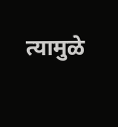त्यामुळे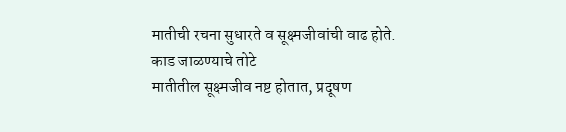मातीची रचना सुधारते व सूक्ष्मजीवांची वाढ होते.
काड जाळण्याचे तोटे
मातीतील सूक्ष्मजीव नष्ट होतात, प्रदूषण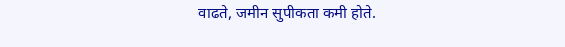वाढते, जमीन सुपीकता कमी होते.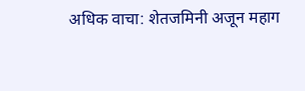अधिक वाचा: शेतजमिनी अजून महाग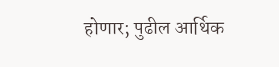होणार; पुढील आर्थिक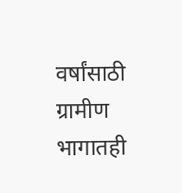वर्षांसाठी ग्रामीण भागातही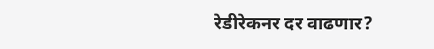रेडीरेकनर दर वाढणार?